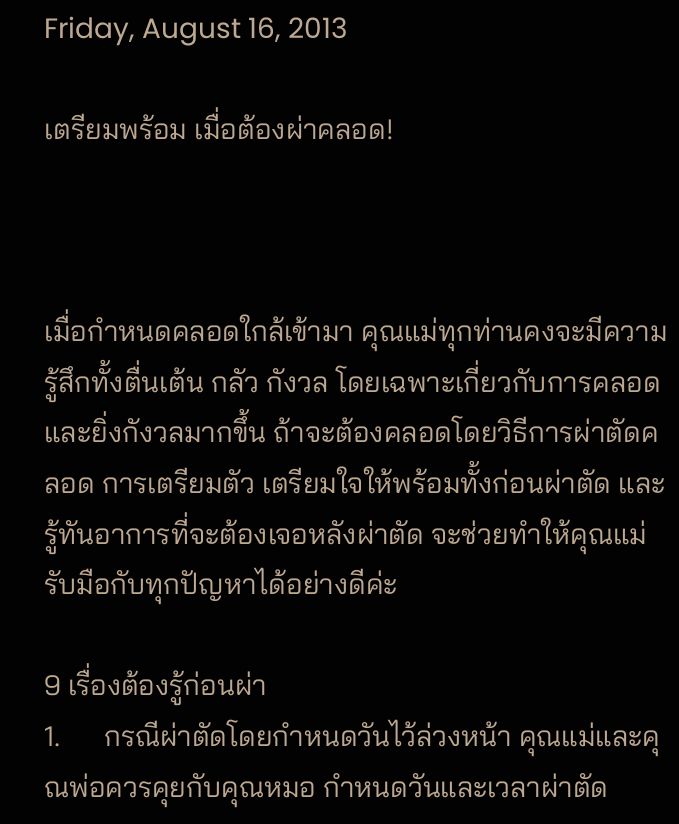Friday, August 16, 2013

เตรียมพร้อม เมื่อต้องผ่าคลอด!



เมื่อกำหนดคลอดใกล้เข้ามา คุณแม่ทุกท่านคงจะมีความรู้สึกทั้งตื่นเต้น กลัว กังวล โดยเฉพาะเกี่ยวกับการคลอด และยิ่งกังวลมากขึ้น ถ้าจะต้องคลอดโดยวิธีการผ่าตัดคลอด การเตรียมตัว เตรียมใจให้พร้อมทั้งก่อนผ่าตัด และรู้ทันอาการที่จะต้องเจอหลังผ่าตัด จะช่วยทำให้คุณแม่รับมือกับทุกปัญหาได้อย่างดีค่ะ

9 เรื่องต้องรู้ก่อนผ่า
1.      กรณีผ่าตัดโดยกำหนดวันไว้ล่วงหน้า คุณแม่และคุณพ่อควรคุยกับคุณหมอ กำหนดวันและเวลาผ่าตัด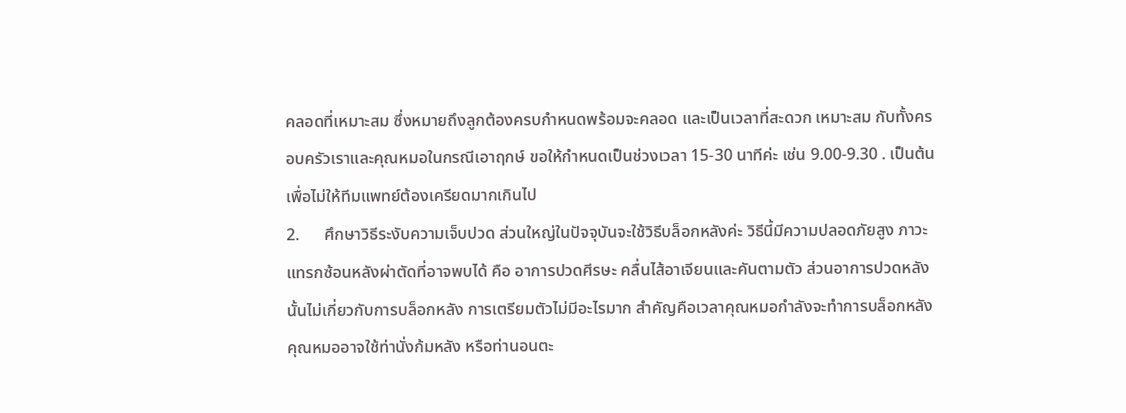คลอดที่เหมาะสม ซึ่งหมายถึงลูกต้องครบกำหนดพร้อมจะคลอด และเป็นเวลาที่สะดวก เหมาะสม กับทั้งครอบครัวเราและคุณหมอในกรณีเอาฤกษ์ ขอให้กำหนดเป็นช่วงเวลา 15-30 นาทีค่ะ เช่น 9.00-9.30 . เป็นต้น เพื่อไม่ให้ทีมแพทย์ต้องเครียดมากเกินไป
2.      ศึกษาวิธีระงับความเจ็บปวด ส่วนใหญ่ในปัจจุบันจะใช้วิธีบล็อกหลังค่ะ วิธีนี้มีความปลอดภัยสูง ภาวะแทรกซ้อนหลังผ่าตัดที่อาจพบได้ คือ อาการปวดศีรษะ คลื่นไส้อาเจียนและคันตามตัว ส่วนอาการปวดหลังนั้นไม่เกี่ยวกับการบล็อกหลัง การเตรียมตัวไม่มีอะไรมาก สำคัญคือเวลาคุณหมอกำลังจะทำการบล็อกหลัง คุณหมออาจใช้ท่านั่งก้มหลัง หรือท่านอนตะ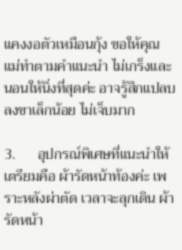แคงงอตัวเหมือนกุ้ง ขอให้คุณแม่ทำตามคำแนะนำ ไม่เกร็งและนอนให้นิ่งที่สุดค่ะ อาจรู้สึกแปลบลงขาเล็กน้อย ไม่เจ็บมาก

3.      อุปกรณ์พิเศษที่แนะนำให้เตรียมคือ ผ้ารัดหน้าท้องค่ะ เพราะหลังผ่าตัด เวลาจะลุกเดิน ผ้ารัดหน้า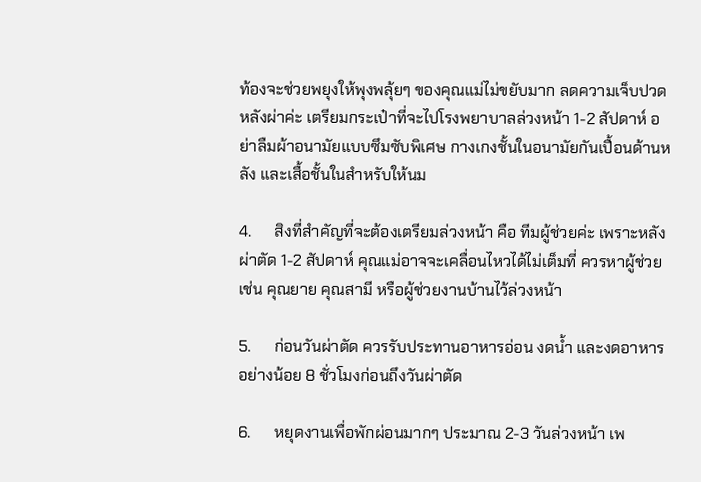ท้องจะช่วยพยุงให้พุงพลุ้ยๆ ของคุณแม่ไม่ขยับมาก ลดความเจ็บปวดหลังผ่าค่ะ เตรียมกระเป๋าที่จะไปโรงพยาบาลล่วงหน้า 1-2 สัปดาห์ อย่าลืมผ้าอนามัยแบบซึมซับพิเศษ กางเกงชั้นในอนามัยกันเปื้อนด้านหลัง และเสื้อชั้นในสำหรับให้นม

4.      สิงที่สำคัญที่จะต้องเตรียมล่วงหน้า คือ ทีมผู้ช่วยค่ะ เพราะหลังผ่าตัด 1-2 สัปดาห์ คุณแม่อาจจะเคลื่อนไหวได้ไม่เต็มที่ ควรหาผู้ช่วย เช่น คุณยาย คุณสามี หรือผู้ช่วยงานบ้านไว้ล่วงหน้า

5.      ก่อนวันผ่าตัด ควรรับประทานอาหารอ่อน งดน้ำ และงดอาหารอย่างน้อย 8 ชั่วโมงก่อนถึงวันผ่าตัด

6.      หยุดงานเพื่อพักผ่อนมากๆ ประมาณ 2-3 วันล่วงหน้า เพ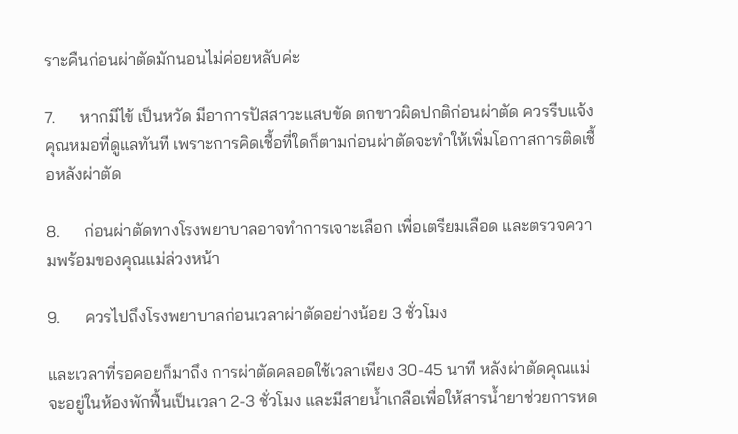ราะคืนก่อนผ่าตัดมักนอนไม่ค่อยหลับค่ะ

7.      หากมีไข้ เป็นหวัด มีอาการปัสสาวะแสบขัด ตกขาวผิดปกติก่อนผ่าตัด ควรรีบแจ้งคุณหมอที่ดูแลทันที เพราะการคิดเชื้อที่ใดก็ตามก่อนผ่าตัดจะทำให้เพิ่มโอกาสการติดเชื้อหลังผ่าตัด

8.      ก่อนผ่าตัดทางโรงพยาบาลอาจทำการเจาะเลือก เพื่อเตรียมเลือด และตรวจความพร้อมของคุณแม่ล่วงหน้า

9.      ควรไปถึงโรงพยาบาลก่อนเวลาผ่าตัดอย่างน้อย 3 ชั่วโมง

และเวลาที่รอคอยก็มาถึง การผ่าตัดคลอดใช้เวลาเพียง 30-45 นาที หลังผ่าตัดคุณแม่จะอยู่ในห้องพักฟื้นเป็นเวลา 2-3 ชั่วโมง และมีสายน้ำเกลือเพื่อให้สารน้ำยาช่วยการหด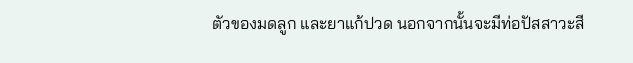ตัวของมดลูก และยาแก้ปวด นอกจากนั้นจะมีท่อปัสสาวะสี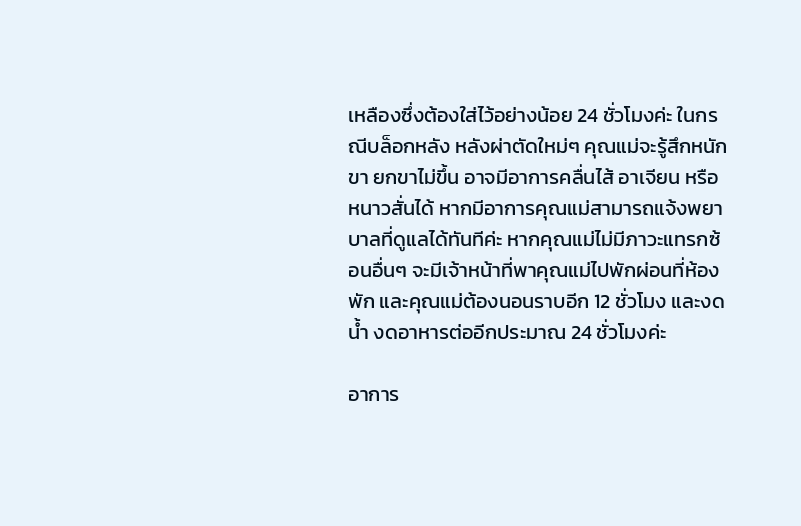เหลืองซึ่งต้องใส่ไว้อย่างน้อย 24 ชั่วโมงค่ะ ในกรณีบล็อกหลัง หลังผ่าตัดใหม่ๆ คุณแม่จะรู้สึกหนักขา ยกขาไม่ขึ้น อาจมีอาการคลื่นไส้ อาเจียน หรือหนาวสั่นได้ หากมีอาการคุณแม่สามารถแจ้งพยาบาลที่ดูแลได้ทันทีค่ะ หากคุณแม่ไม่มีภาวะแทรกซ้อนอื่นๆ จะมีเจ้าหน้าที่พาคุณแม่ไปพักผ่อนที่ห้องพัก และคุณแม่ต้องนอนราบอีก 12 ชั่วโมง และงดน้ำ งดอาหารต่ออีกประมาณ 24 ชั่วโมงค่ะ

อาการ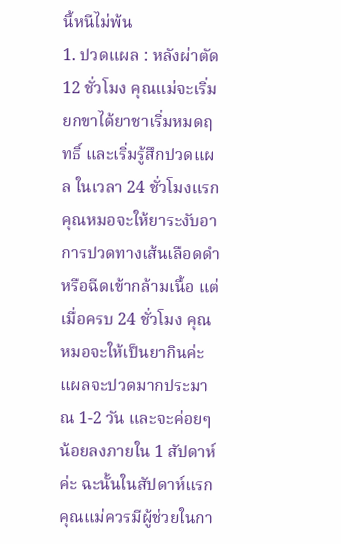นี้หนีไม่พ้น
1. ปวดแผล : หลังผ่าตัด 12 ชั่วโมง คุณแม่จะเริ่มยกขาได้ยาชาเริ่มหมดฤทธิ์ และเริ่มรู้สึกปวดแผล ในเวลา 24 ชั่วโมงแรกคุณหมอจะให้ยาระงับอาการปวดทางเส้นเลือดดำ หรือฉีดเข้ากล้ามเนื้อ แต่เมื่อครบ 24 ชั่วโมง คุณหมอจะให้เป็นยากินค่ะ แผลจะปวดมากประมาณ 1-2 วัน และจะค่อยๆ น้อยลงภายใน 1 สัปดาห์ค่ะ ฉะนั้นในสัปดาห์แรกคุณแม่ควรมีผู้ช่วยในกา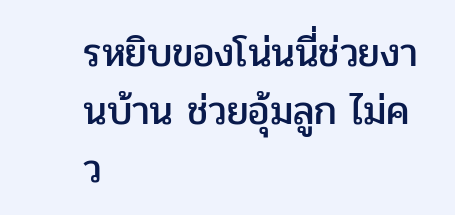รหยิบของโน่นนี่ช่วยงานบ้าน ช่วยอุ้มลูก ไม่คว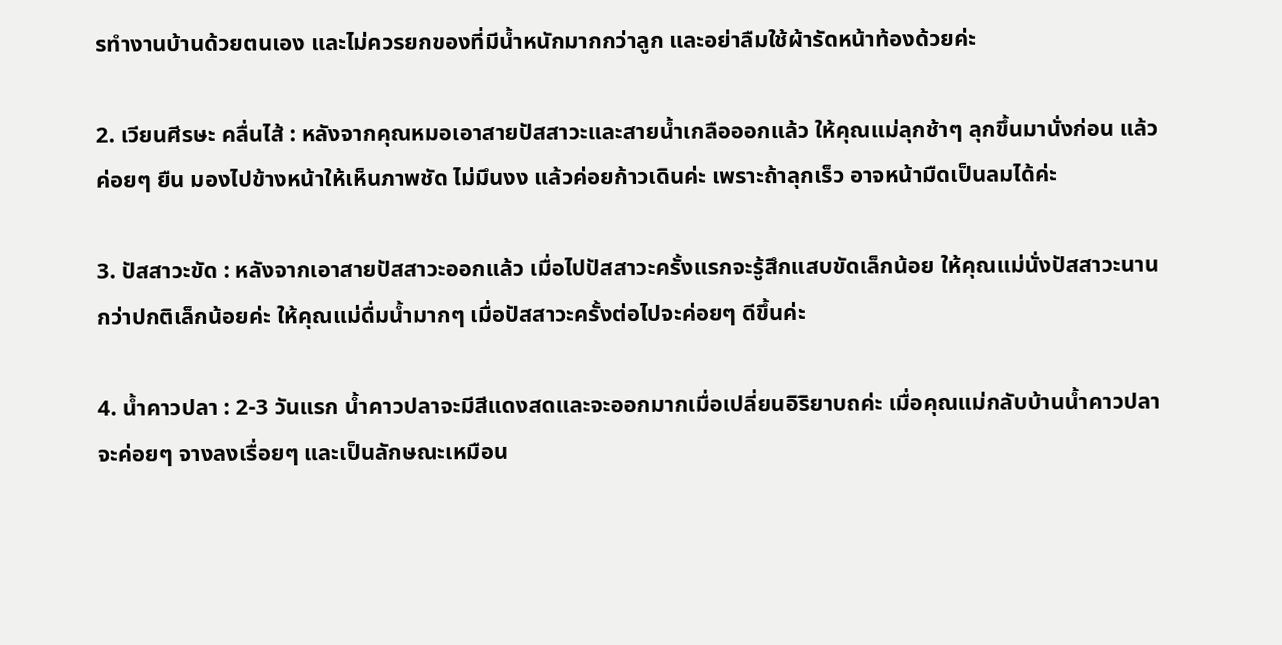รทำงานบ้านด้วยตนเอง และไม่ควรยกของที่มีน้ำหนักมากกว่าลูก และอย่าลืมใช้ผ้ารัดหน้าท้องด้วยค่ะ

2. เวียนศีรษะ คลื่นไส้ : หลังจากคุณหมอเอาสายปัสสาวะและสายน้ำเกลือออกแล้ว ให้คุณแม่ลุกช้าๆ ลุกขึ้นมานั่งก่อน แล้วค่อยๆ ยืน มองไปข้างหน้าให้เห็นภาพชัด ไม่มึนงง แล้วค่อยก้าวเดินค่ะ เพราะถ้าลุกเร็ว อาจหน้ามืดเป็นลมได้ค่ะ

3. ปัสสาวะขัด : หลังจากเอาสายปัสสาวะออกแล้ว เมื่อไปปัสสาวะครั้งแรกจะรู้สึกแสบขัดเล็กน้อย ให้คุณแม่นั่งปัสสาวะนานกว่าปกติเล็กน้อยค่ะ ให้คุณแม่ดื่มน้ำมากๆ เมื่อปัสสาวะครั้งต่อไปจะค่อยๆ ดีขึ้นค่ะ

4. น้ำคาวปลา : 2-3 วันแรก น้ำคาวปลาจะมีสีแดงสดและจะออกมากเมื่อเปลี่ยนอิริยาบถค่ะ เมื่อคุณแม่กลับบ้านน้ำคาวปลาจะค่อยๆ จางลงเรื่อยๆ และเป็นลักษณะเหมือน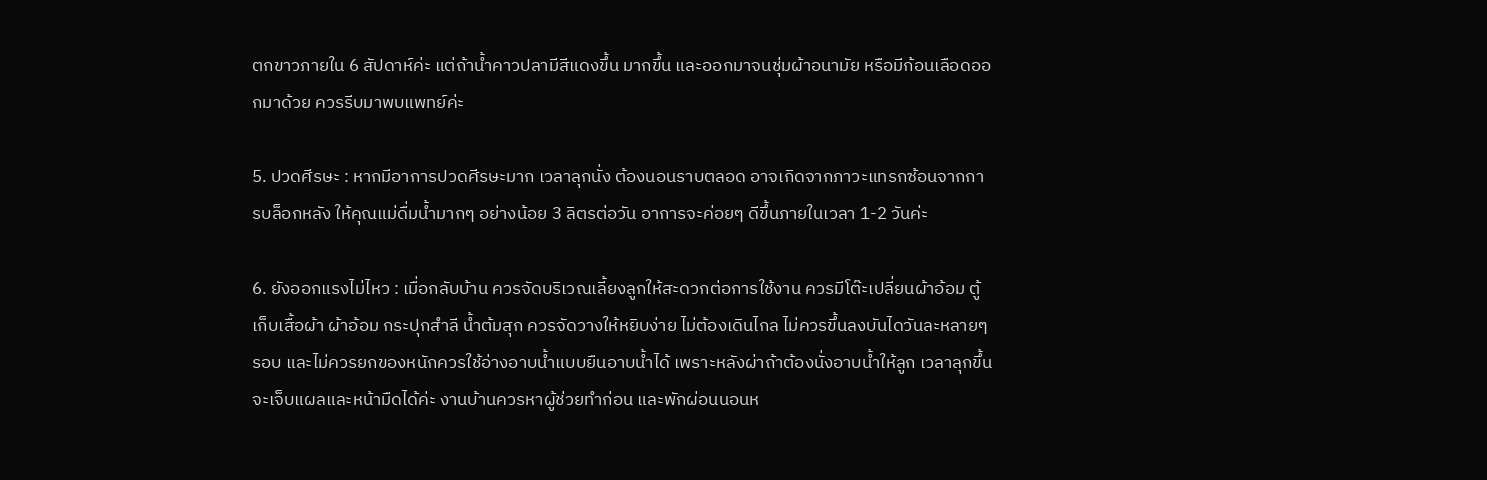ตกขาวภายใน 6 สัปดาห์ค่ะ แต่ถ้าน้ำคาวปลามีสีแดงขึ้น มากขึ้น และออกมาจนชุ่มผ้าอนามัย หรือมีก้อนเลือดออกมาด้วย ควรรีบมาพบแพทย์ค่ะ

5. ปวดศีรษะ : หากมีอาการปวดศีรษะมาก เวลาลุกนั่ง ต้องนอนราบตลอด อาจเกิดจากภาวะแทรกซ้อนจากการบล็อกหลัง ให้คุณแม่ดื่มน้ำมากๆ อย่างน้อย 3 ลิตรต่อวัน อาการจะค่อยๆ ดีขึ้นภายในเวลา 1-2 วันค่ะ

6. ยังออกแรงไม่ไหว : เมื่อกลับบ้าน ควรจัดบริเวณเลี้ยงลูกให้สะดวกต่อการใช้งาน ควรมีโต๊ะเปลี่ยนผ้าอ้อม ตู้เก็บเสื้อผ้า ผ้าอ้อม กระปุกสำลี น้ำต้มสุก ควรจัดวางให้หยิบง่าย ไม่ต้องเดินไกล ไม่ควรขึ้นลงบันไดวันละหลายๆ รอบ และไม่ควรยกของหนักควรใช้อ่างอาบน้ำแบบยืนอาบน้ำได้ เพราะหลังผ่าถ้าต้องนั่งอาบน้ำให้ลูก เวลาลุกขึ้นจะเจ็บแผลและหน้ามืดได้ค่ะ งานบ้านควรหาผู้ช่วยทำก่อน และพักผ่อนนอนห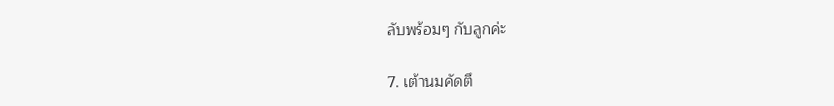ลับพร้อมๆ กับลูกค่ะ

7. เต้านมคัดตึ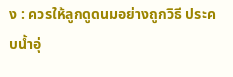ง : ควรให้ลูกดูดนมอย่างถูกวิธี ประคบน้ำอุ่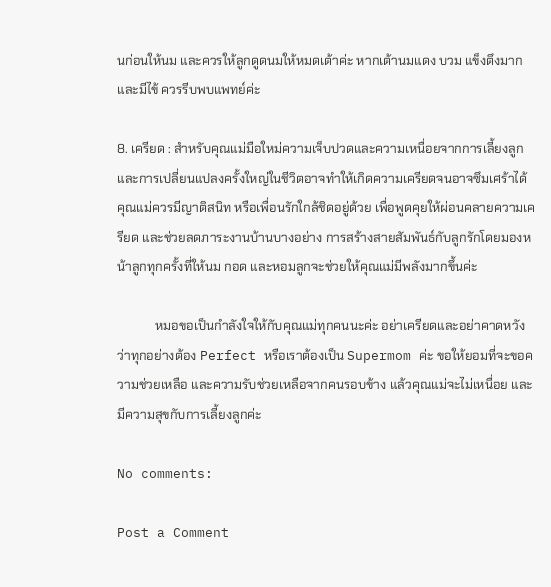นก่อนให้นม และควรให้ลูกดูดนมให้หมดเต้าค่ะ หากเต้านมแดง บวม แข็งตึงมาก และมีไข้ ควรรีบพบแพทย์ค่ะ

8. เครียด : สำหรับคุณแม่มือใหม่ความเจ็บปวดและความเหนื่อยจากการเลี้ยงลูกและการเปลี่ยนแปลงครั้งใหญ่ในชีวิตอาจทำให้เกิดความเครียดจนอาจซึมเศร้าได้ คุณแม่ควรมีญาติสนิท หรือเพื่อนรักใกล้ชิดอยู่ด้วย เพื่อพูดคุยให้ผ่อนคลายความเครียด และช่วยลดภาระงานบ้านบางอย่าง การสร้างสายสัมพันธ์กับลูกรักโดยมองหน้าลูกทุกครั้งที่ให้นม กอด และหอมลูกจะช่วยให้คุณแม่มีพลังมากขึ้นค่ะ

            หมอขอเป็นกำลังใจให้กับคุณแม่ทุกคนนะค่ะ อย่าเครียดและอย่าคาดหวังว่าทุกอย่างต้อง Perfect หรือเราต้องเป็น Supermom ค่ะ ขอให้ยอมที่จะขอความช่วยเหลือ และความรับช่วยเหลือจากคนรอบข้าง แล้วคุณแม่จะไม่เหนื่อย และมีความสุขกับการเลี้ยงลูกค่ะ

No comments:

Post a Comment